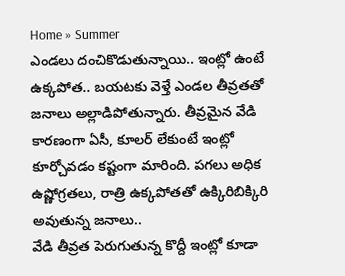Home » Summer
ఎండలు దంచికొడుతున్నాయి.. ఇంట్లో ఉంటే ఉక్కపోత.. బయటకు వెళ్తే ఎండల తీవ్రతతో జనాలు అల్లాడిపోతున్నారు. తీవ్రమైన వేడి కారణంగా ఏసీ, కూలర్ లేకుంటే ఇంట్లో కూర్చోవడం కష్టంగా మారింది. పగలు అధిక ఉష్ణోగ్రతలు, రాత్రి ఉక్కపోతతో ఉక్కిరిబిక్కిరి అవుతున్న జనాలు..
వేడి తీవ్రత పెరుగుతున్న కొద్దీ ఇంట్లో కూడా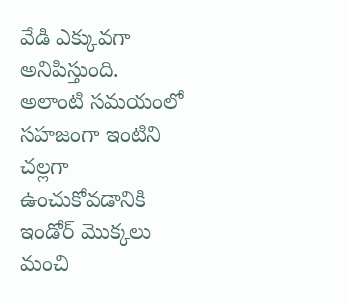వేడి ఎక్కువగా అనిపిస్తుంది. అలాంటి సమయంలో సహజంగా ఇంటిని చల్లగా ఉంచుకోవడానికి ఇండోర్ మొక్కలు మంచి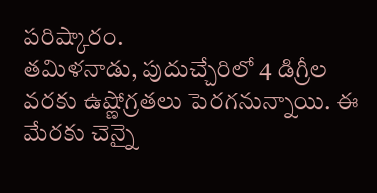పరిష్కారం.
తమిళనాడు, పుదుచ్చేరిలో 4 డిగ్రీల వరకు ఉష్ణోగ్రతలు పెరగనున్నాయి. ఈ మేరకు చెన్నై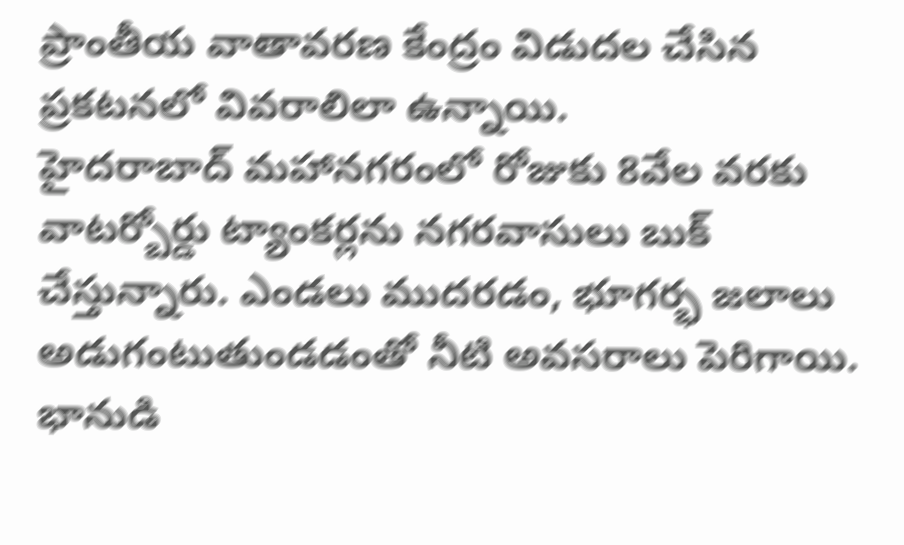ప్రాంతీయ వాతావరణ కేంద్రం విడుదల చేసిన ప్రకటనలో వివరాలిలా ఉన్నాయి.
హైదరాబాద్ మహానగరంలో రోజుకు 8వేల వరకు వాటర్బోర్డు ట్యాంకర్లను నగరవాసులు బుక్ చేస్తున్నారు. ఎండలు ముదరడం, భూగర్భ జలాలు అడుగంటుతుండడంతో నీటి అవసరాలు పెరిగాయి.
భానుడి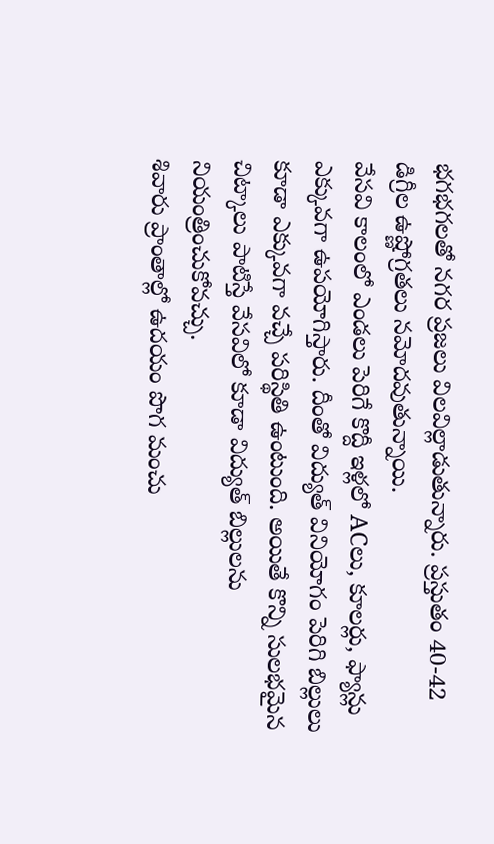భగభగలతో నగర ప్రజలు విలవిల్లాడుతున్నారు. ప్రస్తుతం 40-42 డిగ్రీల ఉష్ణోగ్రతలు నమోదవుతున్నాయి.
వేసవి కాలంలో ఎండలు పెరిగే కొద్దీ ఇళ్లలో ACలు, కూలర్లు, ఫ్యాన్లు ఎక్కువగా ఉపయోగిస్తారు. దీంతో విద్యుత్ వినియోగం పెరిగి బిల్లులు కూడా ఎక్కువగా వచ్చే పరిస్థితి ఉంటుంది. అయితే కొన్ని సులభమైన చిట్కాలు పాటిస్తే వేసవిలో కూడా విద్యుత్ బిల్లులను నియంత్రించుకోవచ్చు.
శివారు ప్రాంతాల్లో ఉదయం పొగ మంచు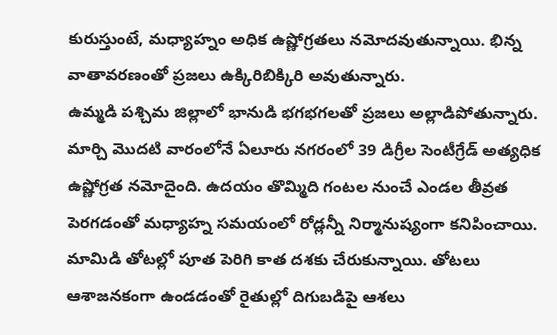కురుస్తుంటే, మధ్యాహ్నం అధిక ఉష్ణోగ్రతలు నమోదవుతున్నాయి. భిన్న వాతావరణంతో ప్రజలు ఉక్కిరిబిక్కిరి అవుతున్నారు.
ఉమ్మడి పశ్చిమ జిల్లాలో భానుడి భగభగలతో ప్రజలు అల్లాడిపోతున్నారు. మార్చి మొదటి వారంలోనే ఏలూరు నగరంలో 39 డిగ్రీల సెంటీగ్రేడ్ అత్యధిక ఉష్ణోగ్రత నమోదైంది. ఉదయం తొమ్మిది గంటల నుంచే ఎండల తీవ్రత పెరగడంతో మధ్యాహ్న సమయంలో రోడ్లన్నీ నిర్మానుష్యంగా కనిపించాయి.
మామిడి తోటల్లో పూత పెరిగి కాత దశకు చేరుకున్నాయి. తోటలు ఆశాజనకంగా ఉండడంతో రైతుల్లో దిగుబడిపై ఆశలు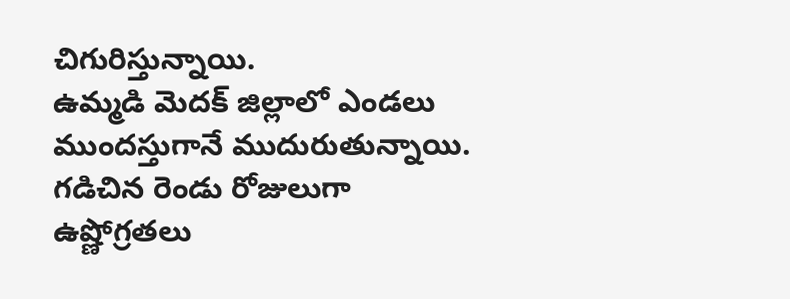చిగురిస్తున్నాయి.
ఉమ్మడి మెదక్ జిల్లాలో ఎండలు ముందస్తుగానే ముదురుతున్నాయి. గడిచిన రెండు రోజులుగా ఉష్ణోగ్రతలు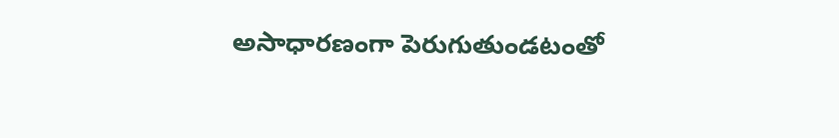అసాధారణంగా పెరుగుతుండటంతో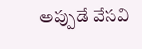అప్పుడే వేసవి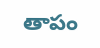తాపం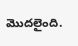మొదలైంది.